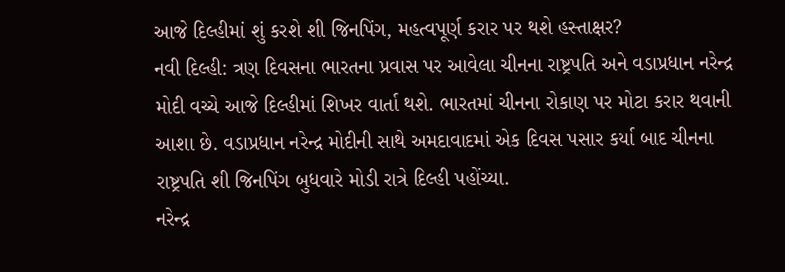આજે દિલ્હીમાં શું કરશે શી જિનપિંગ, મહત્વપૂર્ણ કરાર પર થશે હસ્તાક્ષર?
નવી દિલ્હી: ત્રણ દિવસના ભારતના પ્રવાસ પર આવેલા ચીનના રાષ્ટ્રપતિ અને વડાપ્રધાન નરેન્દ્ર મોદી વચ્ચે આજે દિલ્હીમાં શિખર વાર્તા થશે. ભારતમાં ચીનના રોકાણ પર મોટા કરાર થવાની આશા છે. વડાપ્રધાન નરેન્દ્ર મોદીની સાથે અમદાવાદમાં એક દિવસ પસાર કર્યા બાદ ચીનના રાષ્ટ્રપતિ શી જિનપિંગ બુધવારે મોડી રાત્રે દિલ્હી પહોંચ્યા.
નરેન્દ્ર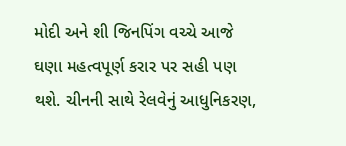મોદી અને શી જિનપિંગ વચ્ચે આજે ઘણા મહત્વપૂર્ણ કરાર પર સહી પણ થશે. ચીનની સાથે રેલવેનું આધુનિકરણ,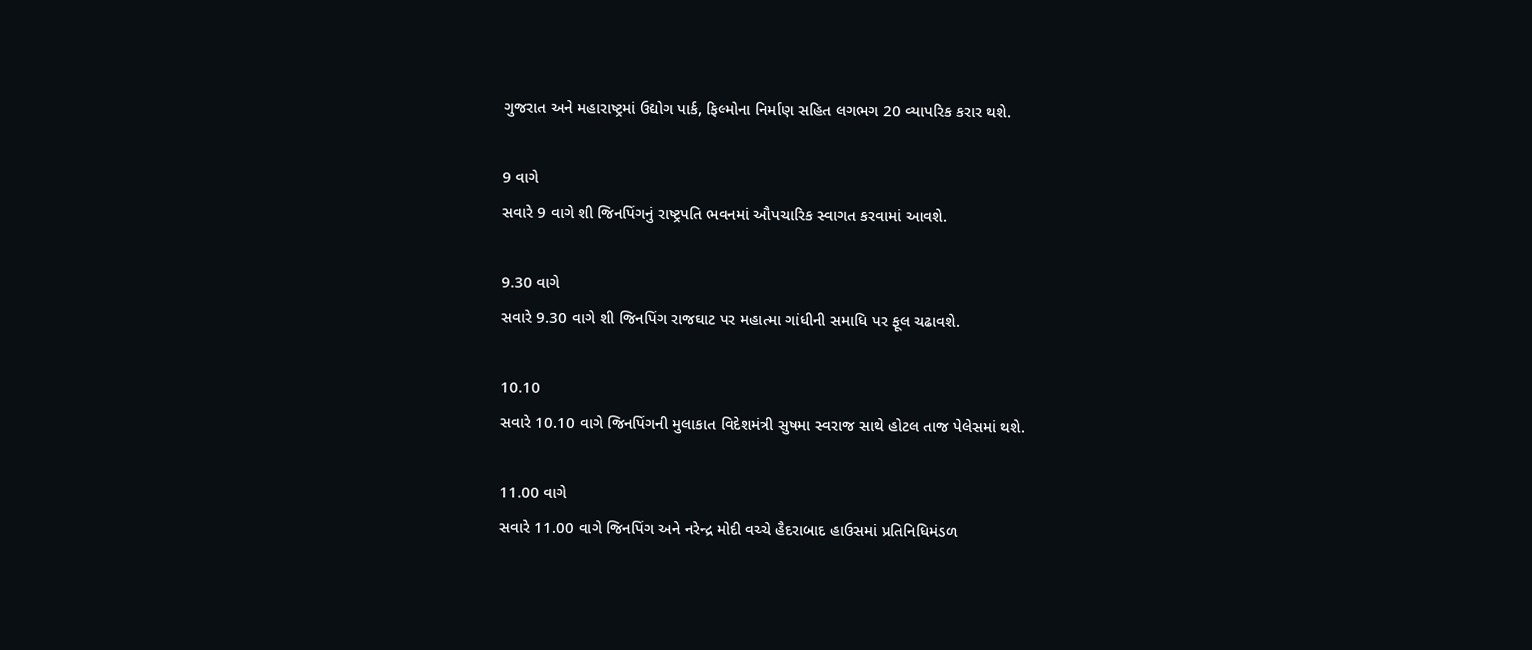ગુજરાત અને મહારાષ્ટ્રમાં ઉદ્યોગ પાર્ક, ફિલ્મોના નિર્માણ સહિત લગભગ 20 વ્યાપરિક કરાર થશે.

9 વાગે
સવારે 9 વાગે શી જિનપિંગનું રાષ્ટ્રપતિ ભવનમાં ઔપચારિક સ્વાગત કરવામાં આવશે.

9.30 વાગે
સવારે 9.30 વાગે શી જિનપિંગ રાજઘાટ પર મહાત્મા ગાંધીની સમાધિ પર ફૂલ ચઢાવશે.

10.10
સવારે 10.10 વાગે જિનપિંગની મુલાકાત વિદેશમંત્રી સુષમા સ્વરાજ સાથે હોટલ તાજ પેલેસમાં થશે.

11.00 વાગે
સવારે 11.00 વાગે જિનપિંગ અને નરેન્દ્ર મોદી વચ્ચે હૈદરાબાદ હાઉસમાં પ્રતિનિધિમંડળ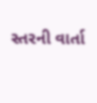સ્તરની વાર્તા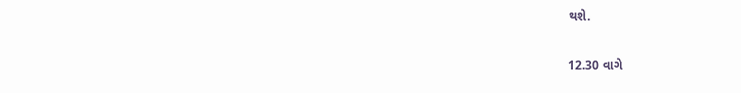થશે.

12.30 વાગે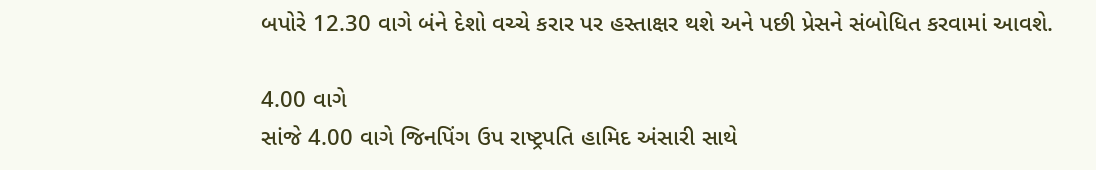બપોરે 12.30 વાગે બંને દેશો વચ્ચે કરાર પર હસ્તાક્ષર થશે અને પછી પ્રેસને સંબોધિત કરવામાં આવશે.

4.00 વાગે
સાંજે 4.00 વાગે જિનપિંગ ઉપ રાષ્ટ્રપતિ હામિદ અંસારી સાથે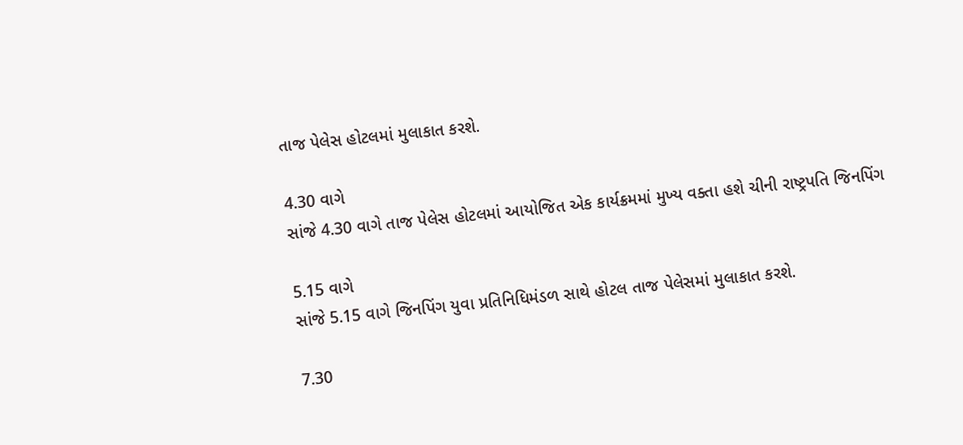તાજ પેલેસ હોટલમાં મુલાકાત કરશે.

4.30 વાગે
સાંજે 4.30 વાગે તાજ પેલેસ હોટલમાં આયોજિત એક કાર્યક્રમમાં મુખ્ય વક્તા હશે ચીની રાષ્ટ્રપતિ જિનપિંગ

5.15 વાગે
સાંજે 5.15 વાગે જિનપિંગ યુવા પ્રતિનિધિમંડળ સાથે હોટલ તાજ પેલેસમાં મુલાકાત કરશે.

7.30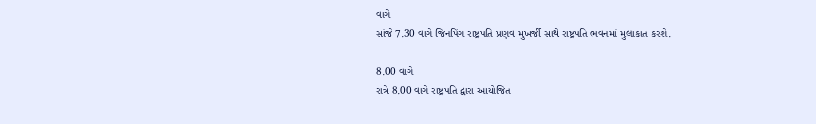વાગે
સાંજે 7.30 વાગે જિનપિંગ રાષ્ટ્રપતિ પ્રણવ મુખર્જી સાથે રાષ્ટ્રપતિ ભવનમાં મુલાકાત કરશે.

8.00 વાગે
રાત્રે 8.00 વાગે રાષ્ટ્રપતિ દ્વારા આયોજિત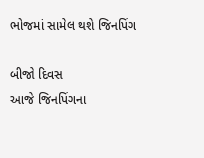ભોજમાં સામેલ થશે જિનપિંગ

બીજો દિવસ
આજે જિનપિંગના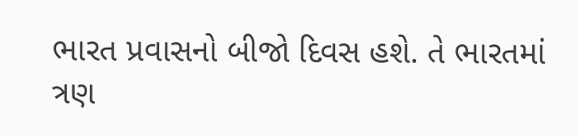ભારત પ્રવાસનો બીજો દિવસ હશે. તે ભારતમાં ત્રણ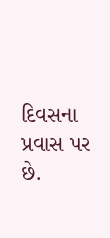દિવસના પ્રવાસ પર છે.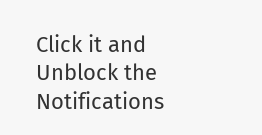Click it and Unblock the Notifications